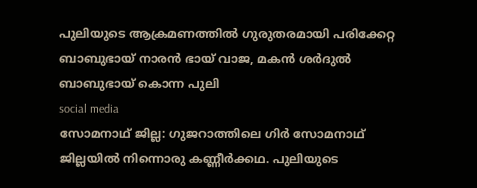പുലിയുടെ ആക്രമണത്തിൽ ഗുരുതരമായി പരിക്കേറ്റ ബാബുഭായ് നാരൻ ഭായ് വാജ, മകൻ ശർദുൽ ബാബുഭായ് കൊന്ന പുലി
social media
സോമനാഥ് ജില്ല: ഗുജറാത്തിലെ ഗിർ സോമനാഥ് ജില്ലയിൽ നിന്നൊരു കണ്ണീർക്കഥ. പുലിയുടെ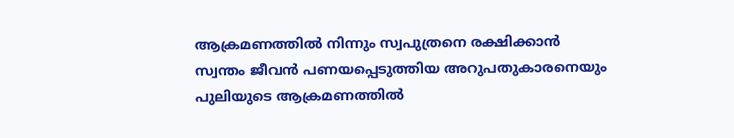ആക്രമണത്തിൽ നിന്നും സ്വപുത്രനെ രക്ഷിക്കാൻ സ്വന്തം ജീവൻ പണയപ്പെടുത്തിയ അറുപതുകാരനെയും പുലിയുടെ ആക്രമണത്തിൽ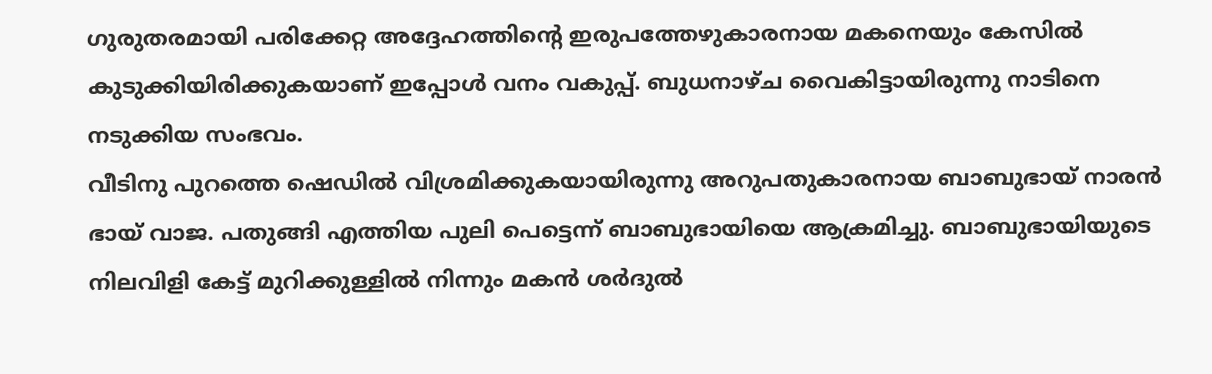ഗുരുതരമായി പരിക്കേറ്റ അദ്ദേഹത്തിന്റെ ഇരുപത്തേഴുകാരനായ മകനെയും കേസിൽ കുടുക്കിയിരിക്കുകയാണ് ഇപ്പോൾ വനം വകുപ്പ്. ബുധനാഴ്ച വൈകിട്ടായിരുന്നു നാടിനെ നടുക്കിയ സംഭവം.
വീടിനു പുറത്തെ ഷെഡിൽ വിശ്രമിക്കുകയായിരുന്നു അറുപതുകാരനായ ബാബുഭായ് നാരൻ ഭായ് വാജ. പതുങ്ങി എത്തിയ പുലി പെട്ടെന്ന് ബാബുഭായിയെ ആക്രമിച്ചു. ബാബുഭായിയുടെ നിലവിളി കേട്ട് മുറിക്കുള്ളിൽ നിന്നും മകൻ ശർദുൽ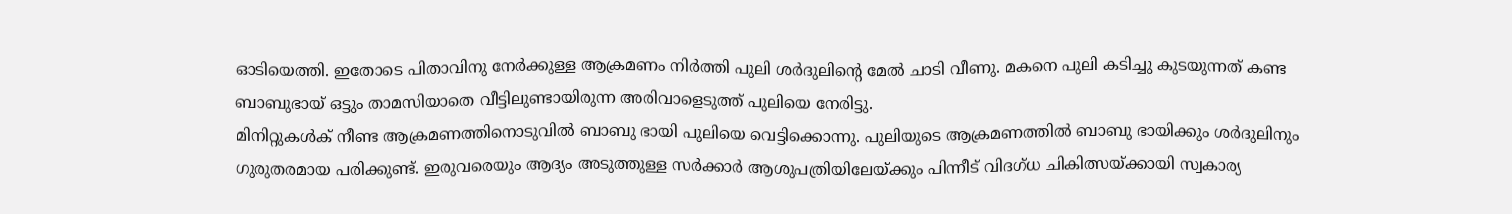ഓടിയെത്തി. ഇതോടെ പിതാവിനു നേർക്കുള്ള ആക്രമണം നിർത്തി പുലി ശർദുലിന്റെ മേൽ ചാടി വീണു. മകനെ പുലി കടിച്ചു കുടയുന്നത് കണ്ട ബാബുഭായ് ഒട്ടും താമസിയാതെ വീട്ടിലുണ്ടായിരുന്ന അരിവാളെടുത്ത് പുലിയെ നേരിട്ടു.
മിനിറ്റുകൾക് നീണ്ട ആക്രമണത്തിനൊടുവിൽ ബാബു ഭായി പുലിയെ വെട്ടിക്കൊന്നു. പുലിയുടെ ആക്രമണത്തിൽ ബാബു ഭായിക്കും ശർദുലിനും ഗുരുതരമായ പരിക്കുണ്ട്. ഇരുവരെയും ആദ്യം അടുത്തുള്ള സർക്കാർ ആശുപത്രിയിലേയ്ക്കും പിന്നീട് വിദഗ്ധ ചികിത്സയ്ക്കായി സ്വകാര്യ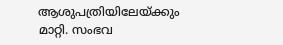ആശുപത്രിയിലേയ്ക്കും മാറ്റി. സംഭവ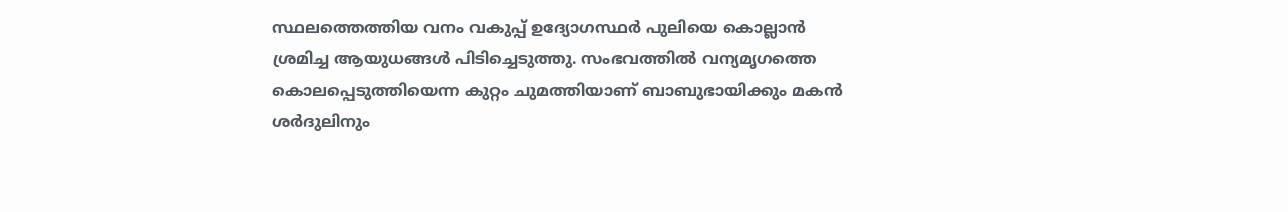സ്ഥലത്തെത്തിയ വനം വകുപ്പ് ഉദ്യോഗസ്ഥർ പുലിയെ കൊല്ലാൻ ശ്രമിച്ച ആയുധങ്ങൾ പിടിച്ചെടുത്തു. സംഭവത്തിൽ വന്യമൃഗത്തെ കൊലപ്പെടുത്തിയെന്ന കുറ്റം ചുമത്തിയാണ് ബാബുഭായിക്കും മകൻ ശർദുലിനും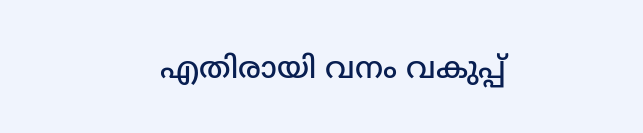എതിരായി വനം വകുപ്പ്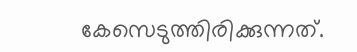കേസെടുത്തിരിക്കുന്നത്.